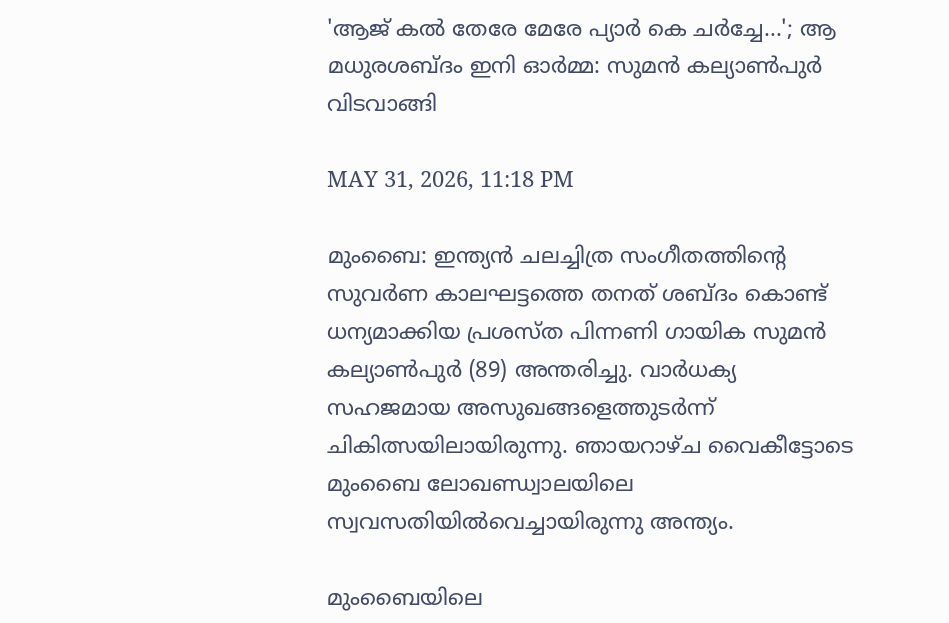'ആജ് കല്‍ തേരേ മേരേ പ്യാര്‍ കെ ചര്‍ച്ചേ...'; ആ മധുരശബ്ദം ഇനി ഓര്‍മ്മ: സുമന്‍ കല്യാണ്‍പുര്‍ വിടവാങ്ങി

MAY 31, 2026, 11:18 PM

മുംബൈ: ഇന്ത്യന്‍ ചലച്ചിത്ര സംഗീതത്തിന്റെ സുവര്‍ണ കാലഘട്ടത്തെ തനത് ശബ്ദം കൊണ്ട് ധന്യമാക്കിയ പ്രശസ്ത പിന്നണി ഗായിക സുമന്‍ കല്യാണ്‍പുര്‍ (89) അന്തരിച്ചു. വാര്‍ധക്യ സഹജമായ അസുഖങ്ങളെത്തുടര്‍ന്ന് ചികിത്സയിലായിരുന്നു. ഞായറാഴ്ച വൈകീട്ടോടെ മുംബൈ ലോഖണ്ഡ്വാലയിലെ സ്വവസതിയില്‍വെച്ചായിരുന്നു അന്ത്യം.

മുംബൈയിലെ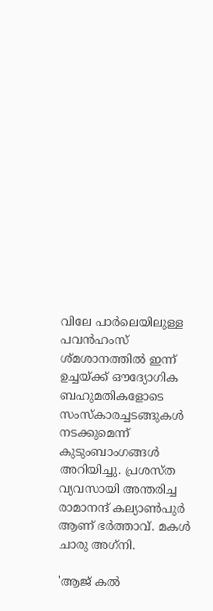വിലേ പാര്‍ലെയിലുള്ള പവന്‍ഹംസ് ശ്മശാനത്തില്‍ ഇന്ന് ഉച്ചയ്ക്ക് ഔദ്യോഗിക ബഹുമതികളോടെ സംസ്‌കാരച്ചടങ്ങുകള്‍ നടക്കുമെന്ന് കുടുംബാംഗങ്ങള്‍ അറിയിച്ചു. പ്രശസ്ത വ്യവസായി അന്തരിച്ച രാമാനന്ദ് കല്യാണ്‍പുര്‍ ആണ് ഭര്‍ത്താവ്. മകള്‍ ചാരു അഗ്‌നി.

'ആജ് കല്‍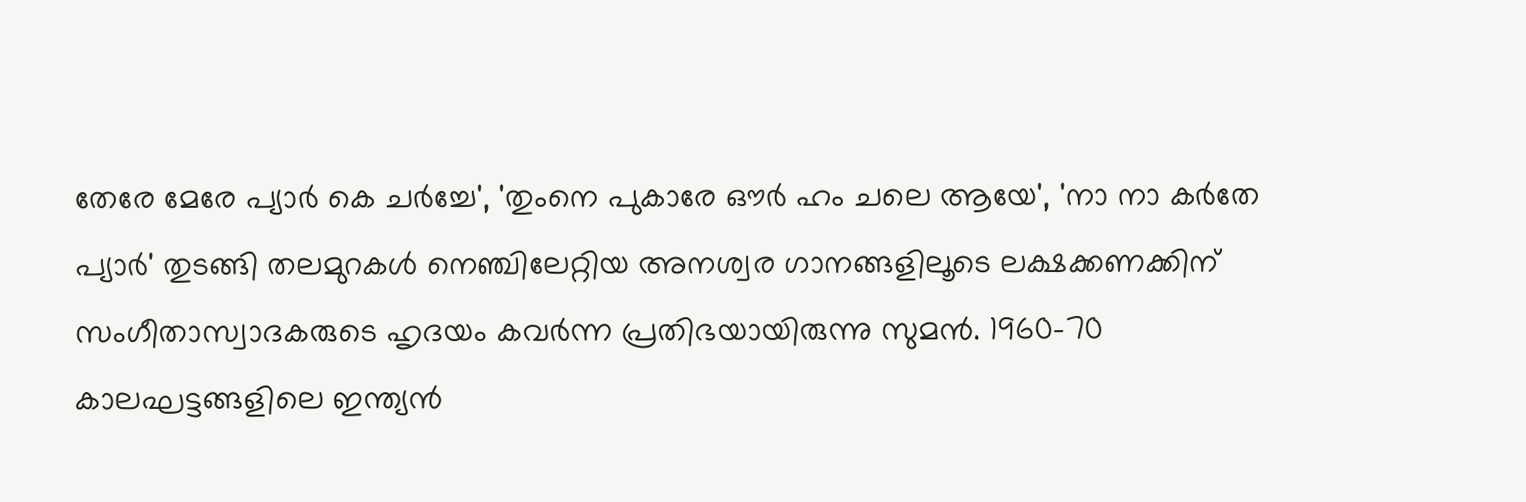തേരേ മേരേ പ്യാര്‍ കെ ചര്‍ച്ചേ', 'തുംനെ പുകാരേ ഔര്‍ ഹം ചലെ ആയേ', 'നാ നാ കര്‍തേ പ്യാര്‍' തുടങ്ങി തലമുറകള്‍ നെഞ്ചിലേറ്റിയ അനശ്വര ഗാനങ്ങളിലൂടെ ലക്ഷക്കണക്കിന് സംഗീതാസ്വാദകരുടെ ഹൃദയം കവര്‍ന്ന പ്രതിഭയായിരുന്നു സുമന്‍. 1960-70 കാലഘട്ടങ്ങളിലെ ഇന്ത്യന്‍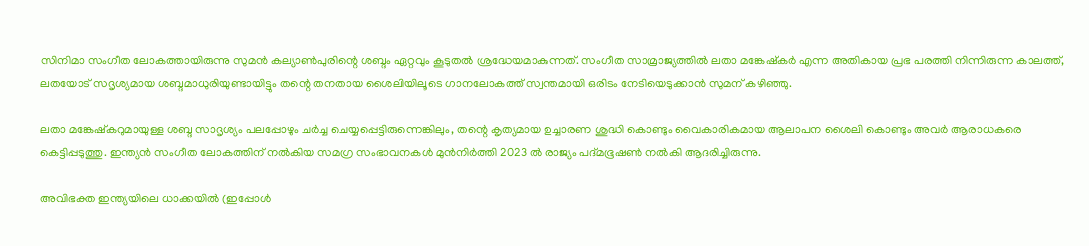സിനിമാ സംഗീത ലോകത്തായിരുന്നു സുമന്‍ കല്യാണ്‍പുരിന്റെ ശബ്ദം ഏറ്റവും കൂടുതല്‍ ശ്രദ്ധേയമാകുന്നത്. സംഗീത സാമ്രാജ്യത്തില്‍ ലതാ മങ്കേഷ്‌കര്‍ എന്ന അതികായ പ്രഭ പരത്തി നിന്നിരുന്ന കാലത്ത്, ലതയോട് സദൃശ്യമായ ശബ്ദമാധുരിയുണ്ടായിട്ടും തന്റെ തനതായ ശൈലിയിലൂടെ ഗാനലോകത്ത് സ്വന്തമായി ഒരിടം നേടിയെടുക്കാന്‍ സുമന് കഴിഞ്ഞു.

ലതാ മങ്കേഷ്‌കറുമായുള്ള ശബ്ദ സാദൃശ്യം പലപ്പോഴും ചര്‍ച്ച ചെയ്യപ്പെട്ടിരുന്നെങ്കിലും, തന്റെ കൃത്യമായ ഉച്ചാരണ ശുദ്ധി കൊണ്ടും വൈകാരികമായ ആലാപന ശൈലി കൊണ്ടും അവര്‍ ആരാധകരെ കെട്ടിപ്പടുത്തു. ഇന്ത്യന്‍ സംഗീത ലോകത്തിന് നല്‍കിയ സമഗ്ര സംഭാവനകള്‍ മുന്‍നിര്‍ത്തി 2023 ല്‍ രാജ്യം പദ്മഭൂഷണ്‍ നല്‍കി ആദരിച്ചിരുന്നു.

അവിഭക്ത ഇന്ത്യയിലെ ധാക്കയില്‍ (ഇപ്പോള്‍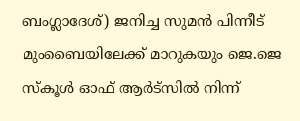ബംഗ്ലാദേശ്) ജനിച്ച സുമന്‍ പിന്നീട് മുംബൈയിലേക്ക് മാറുകയും ജെ.ജെ സ്‌കൂള്‍ ഓഫ് ആര്‍ട്‌സില്‍ നിന്ന്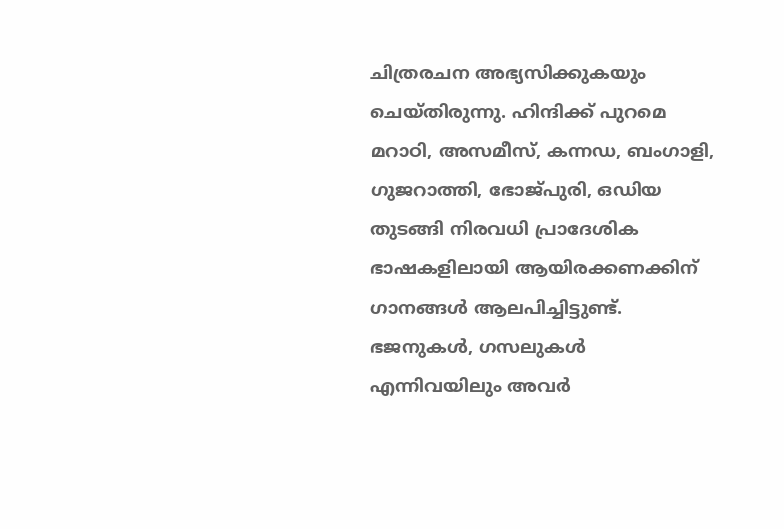ചിത്രരചന അഭ്യസിക്കുകയും ചെയ്തിരുന്നു. ഹിന്ദിക്ക് പുറമെ മറാഠി, അസമീസ്, കന്നഡ, ബംഗാളി, ഗുജറാത്തി, ഭോജ്പുരി, ഒഡിയ തുടങ്ങി നിരവധി പ്രാദേശിക ഭാഷകളിലായി ആയിരക്കണക്കിന് ഗാനങ്ങള്‍ ആലപിച്ചിട്ടുണ്ട്. ഭജനുകള്‍, ഗസലുകള്‍ എന്നിവയിലും അവര്‍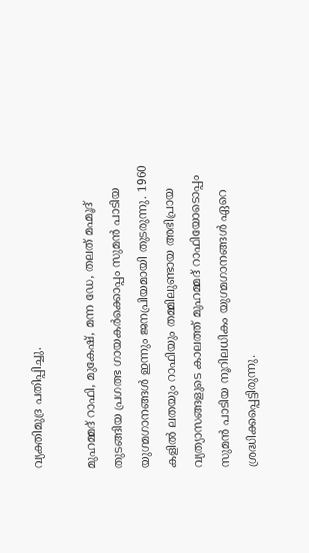വ്യക്തിമുദ്ര പതിപ്പിച്ചു.

മുഹമ്മദ് റാഫി, മുകേഷ്, മന്ന ഡേ, തലത് മഹ്മൂദ് തുടങ്ങിയ പ്രഗത്ഭ ഗായകര്‍ക്കൊപ്പം സുമന്‍ പാടിയ യുഗ്മഗാനങ്ങള്‍ ഇന്നും ജനപ്രിയമായി തുടരുന്നു. 1960 കളില്‍ ലതയും റാഫിയും തമ്മിലുണ്ടായ അഭിപ്രായ വ്യത്യാസങ്ങളുടെ കാലത്ത് മുഹമ്മദ് റാഫിയോടൊപ്പം സുമന്‍ പാടിയ നൂറിലധികം യുഗ്മഗാനങ്ങള്‍ ഏറെ ശ്രദ്ധിക്കപ്പെട്ടിരുന്നു.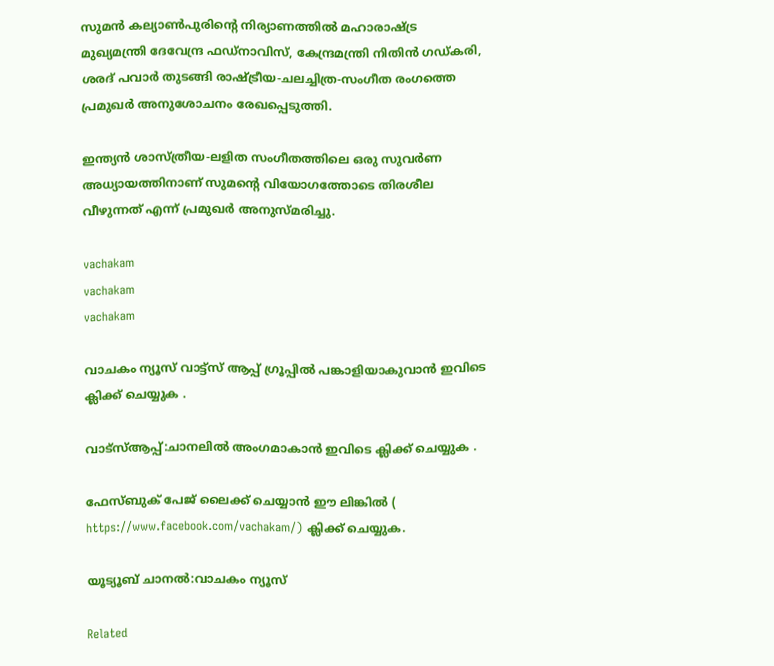സുമന്‍ കല്യാണ്‍പുരിന്റെ നിര്യാണത്തില്‍ മഹാരാഷ്ട്ര മുഖ്യമന്ത്രി ദേവേന്ദ്ര ഫഡ്നാവിസ്, കേന്ദ്രമന്ത്രി നിതിന്‍ ഗഡ്കരി, ശരദ് പവാര്‍ തുടങ്ങി രാഷ്ട്രീയ-ചലച്ചിത്ര-സംഗീത രംഗത്തെ പ്രമുഖര്‍ അനുശോചനം രേഖപ്പെടുത്തി.

ഇന്ത്യന്‍ ശാസ്ത്രീയ-ലളിത സംഗീതത്തിലെ ഒരു സുവര്‍ണ അധ്യായത്തിനാണ് സുമന്റെ വിയോഗത്തോടെ തിരശീല വീഴുന്നത് എന്ന് പ്രമുഖര്‍ അനുസ്മരിച്ചു.

vachakam
vachakam
vachakam

വാചകം ന്യൂസ് വാട്ട്സ് ആപ്പ് ഗ്രൂപ്പിൽ പങ്കാളിയാകുവാൻ ഇവിടെ ക്ലിക്ക് ചെയ്യുക .

വാട്സ്ആപ്പ്:ചാനലിൽ അംഗമാകാൻ ഇവിടെ ക്ലിക്ക് ചെയ്യുക .

ഫേസ്ബുക് പേജ് ലൈക്ക് ചെയ്യാൻ ഈ ലിങ്കിൽ (
https://www.facebook.com/vachakam/) ക്ലിക്ക് ചെയ്യുക.

യൂട്യൂബ് ചാനൽ:വാചകം ന്യൂസ്

Related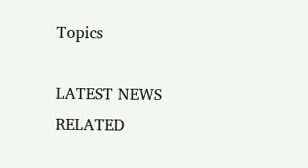Topics

LATEST NEWS
RELATED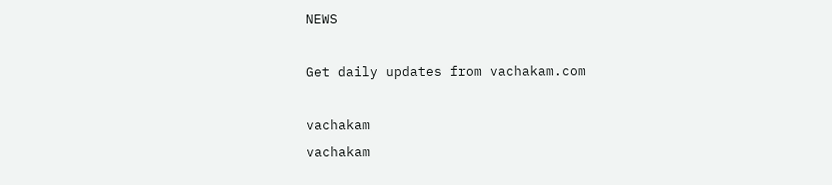NEWS

Get daily updates from vachakam.com

vachakam
vachakam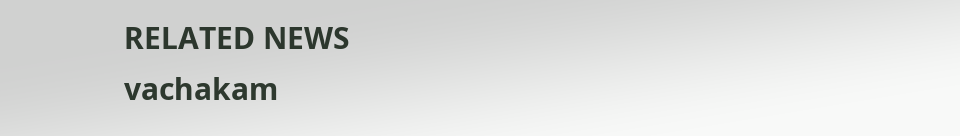RELATED NEWS
vachakam